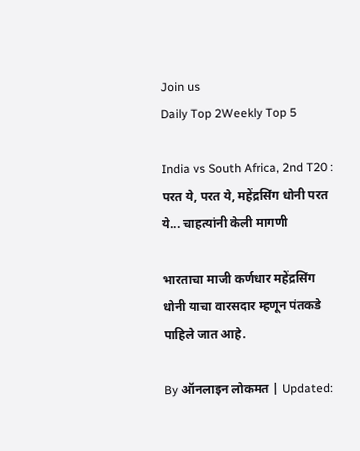Join us
Daily Top 2Weekly Top 5

India vs South Africa, 2nd T20 : परत ये, परत ये, महेंद्रसिंग धोनी परत ये... चाहत्यांनी केली मागणी

भारताचा माजी कर्णधार महेंद्रसिंग धोनी याचा वारसदार म्हणून पंतकडे पाहिले जात आहे.

By ऑनलाइन लोकमत | Updated: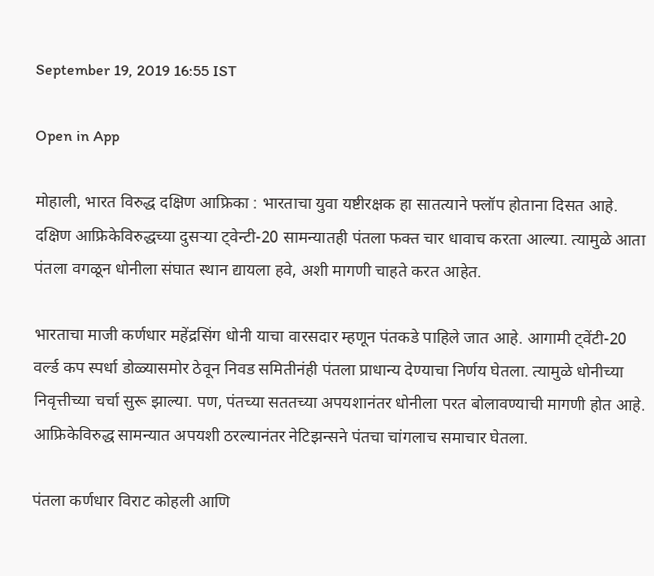September 19, 2019 16:55 IST

Open in App

मोहाली, भारत विरुद्ध दक्षिण आफ्रिका : भारताचा युवा यष्टीरक्षक हा सातत्याने फ्लॉप होताना दिसत आहे. दक्षिण आफ्रिकेविरुद्धच्या दुसऱ्या ट्वेन्टी-20 सामन्यातही पंतला फक्त चार धावाच करता आल्या. त्यामुळे आता पंतला वगळून धोनीला संघात स्थान द्यायला हवे, अशी मागणी चाहते करत आहेत.

भारताचा माजी कर्णधार महेंद्रसिंग धोनी याचा वारसदार म्हणून पंतकडे पाहिले जात आहे. आगामी ट्वेंटी-20 वर्ल्ड कप स्पर्धा डोळ्यासमोर ठेवून निवड समितीनंही पंतला प्राधान्य देण्याचा निर्णय घेतला. त्यामुळे धोनीच्या निवृत्तीच्या चर्चा सुरू झाल्या. पण, पंतच्या सततच्या अपयशानंतर धोनीला परत बोलावण्याची मागणी होत आहे. आफ्रिकेविरुद्ध सामन्यात अपयशी ठरल्यानंतर नेटिझन्सने पंतचा चांगलाच समाचार घेतला.

पंतला कर्णधार विराट कोहली आणि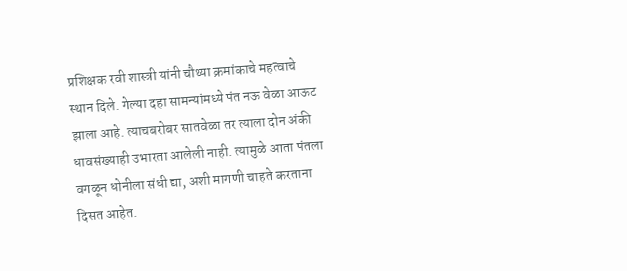प्रशिक्षक रवी शास्त्री यांनी चौथ्या क्रमांकाचे महत्वाचे स्थान दिले. गेल्या दहा सामन्यांमध्ये पंत नऊ वेळा आऊट झाला आहे. त्याचबरोबर सातवेळा तर त्याला दोन अंकी धावसंख्याही उभारता आलेली नाही. त्यामुळे आता पंतला वगळून धोनीला संधी द्या, अशी मागणी चाहते करताना दिसत आहेत.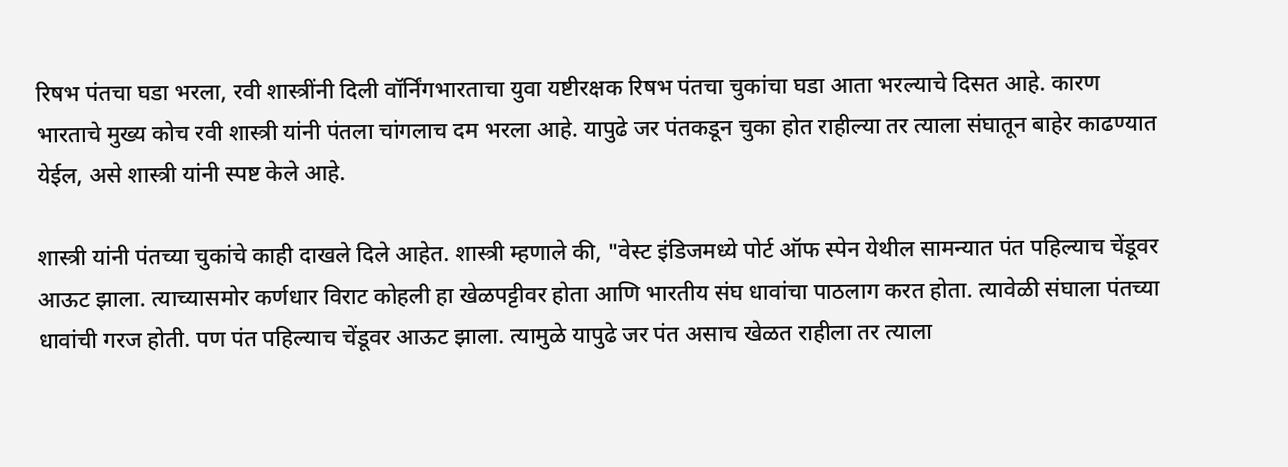रिषभ पंतचा घडा भरला, रवी शास्त्रींनी दिली वॉर्निंगभारताचा युवा यष्टीरक्षक रिषभ पंतचा चुकांचा घडा आता भरल्याचे दिसत आहे. कारण भारताचे मुख्य कोच रवी शास्त्री यांनी पंतला चांगलाच दम भरला आहे. यापुढे जर पंतकडून चुका होत राहील्या तर त्याला संघातून बाहेर काढण्यात येईल, असे शास्त्री यांनी स्पष्ट केले आहे.

शास्त्री यांनी पंतच्या चुकांचे काही दाखले दिले आहेत. शास्त्री म्हणाले की, "वेस्ट इंडिजमध्ये पोर्ट ऑफ स्पेन येथील सामन्यात पंत पहिल्याच चेंडूवर आऊट झाला. त्याच्यासमोर कर्णधार विराट कोहली हा खेळपट्टीवर होता आणि भारतीय संघ धावांचा पाठलाग करत होता. त्यावेळी संघाला पंतच्या धावांची गरज होती. पण पंत पहिल्याच चेंडूवर आऊट झाला. त्यामुळे यापुढे जर पंत असाच खेळत राहीला तर त्याला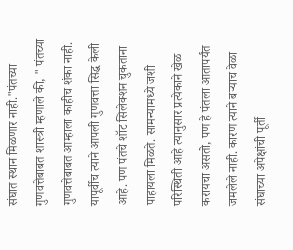संघात स्थान मिळणार नाही."पंतच्या गुणवत्तेबाबत शास्त्री म्हणाले की, " पंतच्या गुणवत्तेबाबत आम्हाला काहीच शंका नाही. यापूर्वीच त्याने आपली गुणवत्ता सिद्ध केली आहे. पण पंतचे शॉट सिलेक्शन चुकताना पाहायला मिळते. सामन्यामध्ये जशी परिस्थिती आहे त्यानुसार प्रत्येकाने खेळ करायचा असतो, पण हे पंतला आतापर्यंत जमलेले नाही. कारण त्याने बऱ्याच वेळा संघाच्या अपेक्षांची पूर्ती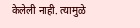केलेली नाही. त्यामुळे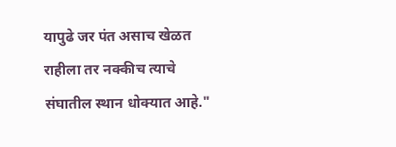यापुढे जर पंत असाच खेळत राहीला तर नक्कीच त्याचे संघातील स्थान धोक्यात आहे."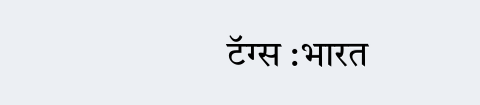टॅग्स :भारत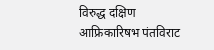विरुद्ध दक्षिण आफ्रिकारिषभ पंतविराट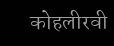कोहलीरवी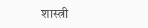शास्त्री